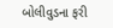બોલીવુડના ફરી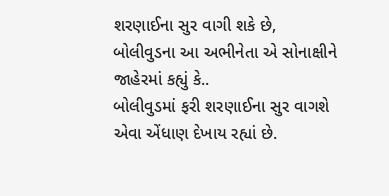શરણાઈના સુર વાગી શકે છે, બોલીવુડના આ અભીનેતા એ સોનાક્ષીને જાહેરમાં કહ્યું કે..
બોલીવુડમાં ફરી શરણાઈના સુર વાગશે એવા એંધાણ દેખાય રહ્યાં છે.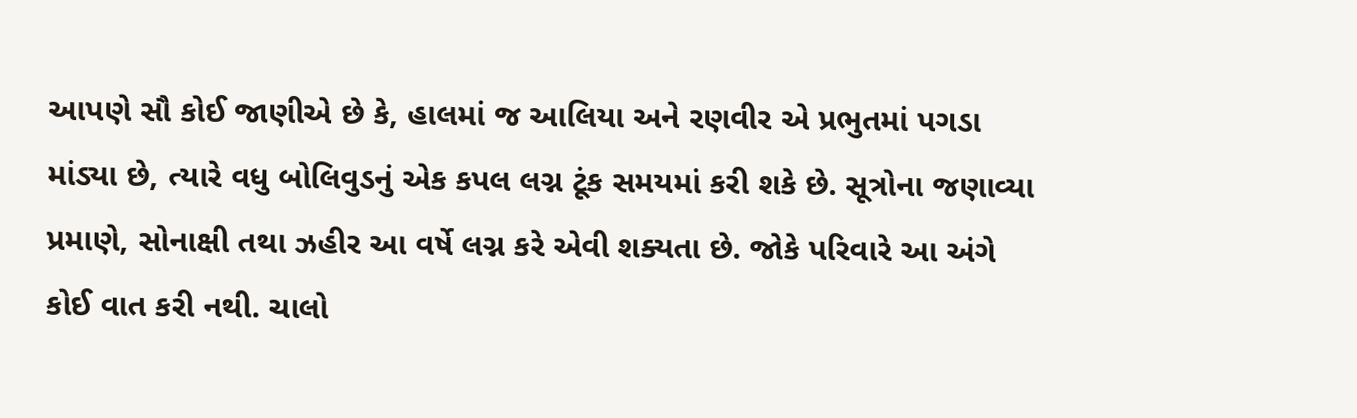આપણે સૌ કોઈ જાણીએ છે કે, હાલમાં જ આલિયા અને રણવીર એ પ્રભુતમાં પગડા માંડ્યા છે, ત્યારે વધુ બોલિવુડનું એક કપલ લગ્ન ટૂંક સમયમાં કરી શકે છે. સૂત્રોના જણાવ્યા પ્રમાણે, સોનાક્ષી તથા ઝહીર આ વર્ષે લગ્ન કરે એવી શક્યતા છે. જોકે પરિવારે આ અંગે કોઈ વાત કરી નથી. ચાલો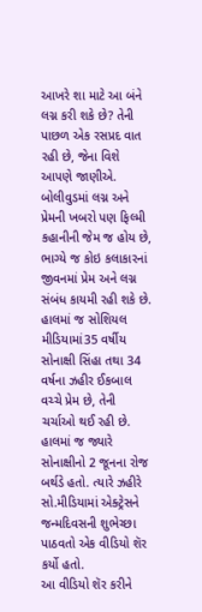આખરે શા માટે આ બંને લગ્ન કરી શકે છે? તેની પાછળ એક રસપ્રદ વાત રહી છે, જેના વિશે આપણે જાણીએ.
બોલીવુડમાં લગ્ન અને પ્રેમની ખબરો પણ ફિલ્મી કહાનીની જેમ જ હોય છે, ભાગ્યે જ કોઇ કલાકારનાં જીવનમાં પ્રેમ અને લગ્ન સંબંધ કાયમી રહી શકે છે. હાલમાં જ સોશિયલ મીડિયામાં35 વર્ષીય સોનાક્ષી સિંહા તથા 34 વર્ષના ઝહીર ઈકબાલ વચ્ચે પ્રેમ છે, તેની ચર્ચાઓ થઈ રહી છે. હાલમાં જ જ્યારે સોનાક્ષીનો 2 જૂનના રોજ બર્થડે હતો. ત્યારે ઝહીરે સો.મીડિયામાં એક્ટ્રેસને જન્મદિવસની શુભેચ્છા પાઠવતો એક વીડિયો શૅર કર્યો હતો.
આ વીડિયો શૅર કરીને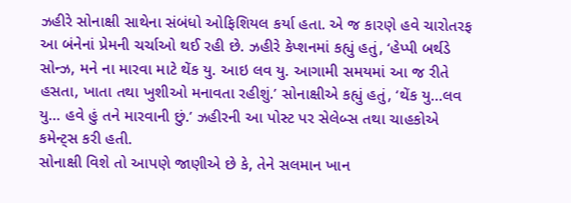ઝહીરે સોનાક્ષી સાથેના સંબંધો ઓફિશિયલ કર્યા હતા. એ જ કારણે હવે ચારોતરફ આ બંનેનાં પ્રેમની ચર્ચાઓ થઈ રહી છે. ઝહીરે કેપ્શનમાં કહ્યું હતું, ‘હેપ્પી બર્થડે સોન્ઝ, મને ના મારવા માટે થેંક યુ. આઇ લવ યુ. આગામી સમયમાં આ જ રીતે હસતા, ખાતા તથા ખુશીઓ મનાવતા રહીશું.’ સોનાક્ષીએ કહ્યું હતું, ‘થેંક યુ…લવ યુ… હવે હું તને મારવાની છું.’ ઝહીરની આ પોસ્ટ પર સેલેબ્સ તથા ચાહકોએ કમેન્ટ્સ કરી હતી.
સોનાક્ષી વિશે તો આપણે જાણીએ છે કે, તેને સલમાન ખાન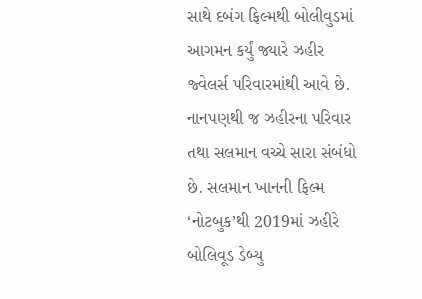સાથે દબંગ ફિલ્મથી બોલીવુડમાં આગમન કર્યું જ્યારે ઝહીર જ્વેલર્સ પરિવારમાંથી આવે છે. નાનપણથી જ ઝહીરના પરિવાર તથા સલમાન વચ્ચે સારા સંબંધો છે. સલમાન ખાનની ફિલ્મ ‘નોટબુક’થી 2019માં ઝહીરે બોલિવૂડ ડેબ્યુ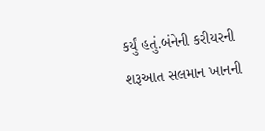કર્યું હતું.બંનેની કરીયરની શરૂઆત સલમાન ખાનની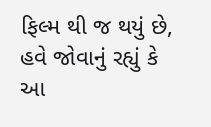ફિલ્મ થી જ થયું છે, હવે જોવાનું રહ્યું કે આ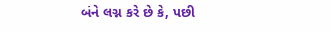બંને લગ્ન કરે છે કે, પછી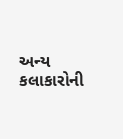અન્ય કલાકારોની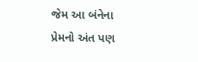જેમ આ બંનેના પ્રેમનો અંત પણ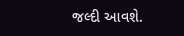જલ્દી આવશે.